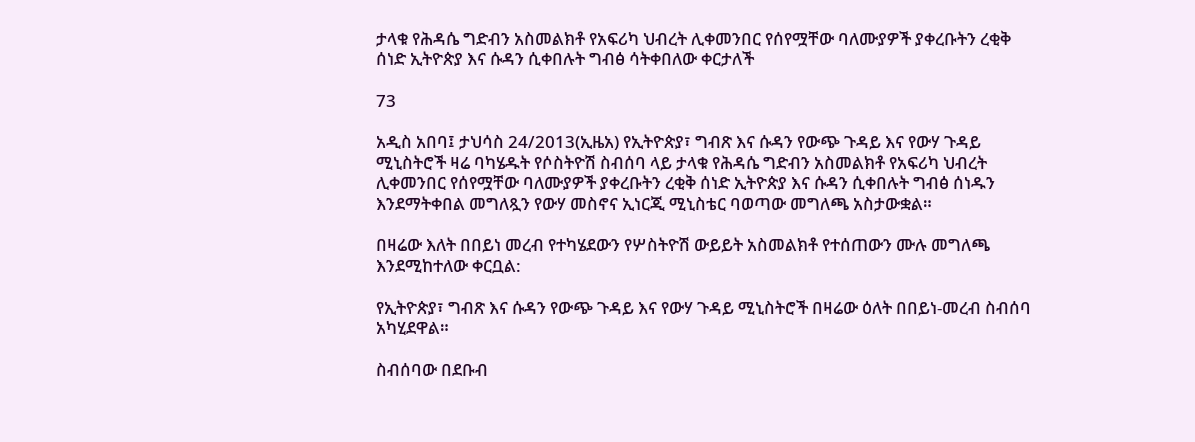ታላቁ የሕዳሴ ግድብን አስመልክቶ የአፍሪካ ህብረት ሊቀመንበር የሰየሟቸው ባለሙያዎች ያቀረቡትን ረቂቅ ሰነድ ኢትዮጵያ እና ሱዳን ሲቀበሉት ግብፅ ሳትቀበለው ቀርታለች

73

አዲስ አበባ፤ ታህሳስ 24/2013(ኢዜአ) የኢትዮጵያ፣ ግብጽ እና ሱዳን የውጭ ጉዳይ እና የውሃ ጉዳይ ሚኒስትሮች ዛሬ ባካሄዱት የሶስትዮሽ ስብሰባ ላይ ታላቁ የሕዳሴ ግድብን አስመልክቶ የአፍሪካ ህብረት ሊቀመንበር የሰየሟቸው ባለሙያዎች ያቀረቡትን ረቂቅ ሰነድ ኢትዮጵያ እና ሱዳን ሲቀበሉት ግብፅ ሰነዱን እንደማትቀበል መግለጿን የውሃ መስኖና ኢነርጂ ሚኒስቴር ባወጣው መግለጫ አስታውቋል።

በዛሬው እለት በበይነ መረብ የተካሄደውን የሦስትዮሽ ውይይት አስመልክቶ የተሰጠውን ሙሉ መግለጫ እንደሚከተለው ቀርቧል:

የኢትዮጵያ፣ ግብጽ እና ሱዳን የውጭ ጉዳይ እና የውሃ ጉዳይ ሚኒስትሮች በዛሬው ዕለት በበይነ-መረብ ስብሰባ አካሂደዋል።

ስብሰባው በደቡብ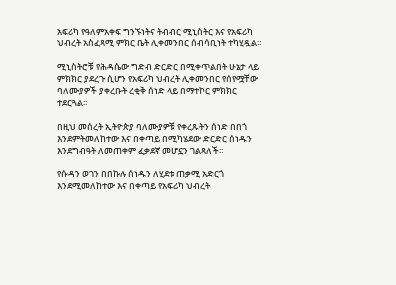አፍሪካ የዓለምአቀፍ ግንኙነትና ትብብር ሚኒስትር እና የአፍሪካ ህብረት አስፈጻሚ ምክር ቤት ሊቀመንበር ሰብሳቢነት ተካሂዷል።

ሚኒስትሮቹ የሕዳሴው ግድብ ድርድር በሚቀጥልበት ሁኔታ ላይ ምክክር ያደረጉ ሲሆን የአፍሪካ ህብረት ሊቀመንበር የሰየሟቸው ባለሙያዎች ያቀረቡት ረቂቅ ሰነድ ላይ በማተኮር ምክክር ተደርጓል፡፡

በዚህ መሰረት ኢትዮጵያ ባለሙያዎቹ የቀረጹትን ሰነድ በበጎ እንደምትመለከተው እና በቀጣይ በሚካሄደው ድርድር ሰነዱን እንደግብዓት ለመጠቀም ፈቃደኛ መሆኗን ገልጻለች፡፡

የሱዳን ወገን በበኩሉ ሰነዱን ለሂደቱ ጠቃሚ አድርጎ እንደሚመለከተው እና በቀጣይ የአፍሪካ ህብረት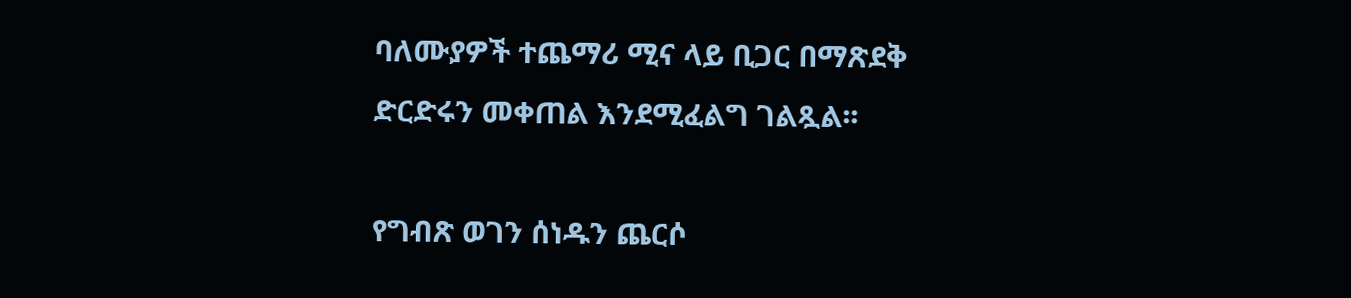ባለሙያዎች ተጨማሪ ሚና ላይ ቢጋር በማጽደቅ ድርድሩን መቀጠል እንደሚፈልግ ገልጿል፡፡

የግብጽ ወገን ሰነዱን ጨርሶ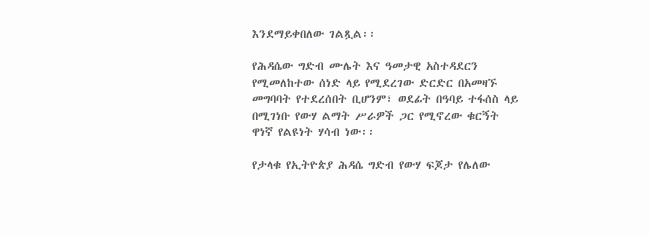እንደማይቀበለው ገልጿል፡፡

የሕዳሴው ግድብ ሙሌት እና ዓመታዊ አስተዳደርን የሚመለከተው ሰነድ ላይ የሚደረገው ድርድር በአመዛኙ መግባባት የተደረሰበት ቢሆንም፣ ወደፊት በዓባይ ተፋሰስ ላይ በሚገነቡ የውሃ ልማት ሥራዎች ጋር የሚኖረው ቁርኝት ዋነኛ የልዩነት ሃሳብ ነው፡፡

የታላቁ የኢትዮጵያ ሕዳሴ ግድብ የውሃ ፍጆታ የሌለው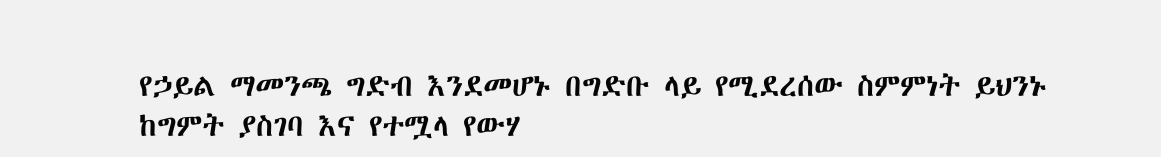የኃይል ማመንጫ ግድብ እንደመሆኑ በግድቡ ላይ የሚደረሰው ስምምነት ይህንኑ ከግምት ያስገባ እና የተሟላ የውሃ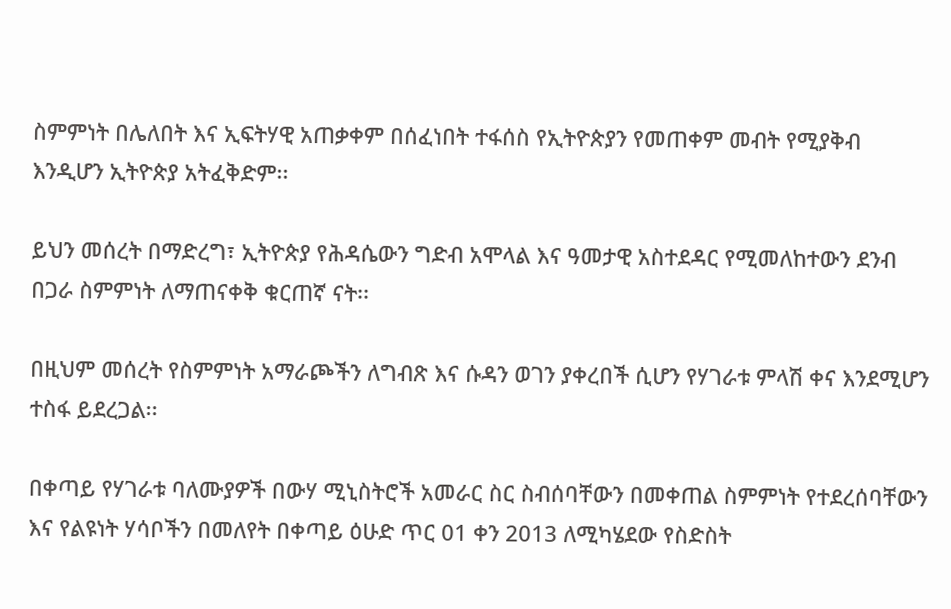ስምምነት በሌለበት እና ኢፍትሃዊ አጠቃቀም በሰፈነበት ተፋሰስ የኢትዮጵያን የመጠቀም መብት የሚያቅብ እንዲሆን ኢትዮጵያ አትፈቅድም፡፡

ይህን መሰረት በማድረግ፣ ኢትዮጵያ የሕዳሴውን ግድብ አሞላል እና ዓመታዊ አስተደዳር የሚመለከተውን ደንብ በጋራ ስምምነት ለማጠናቀቅ ቁርጠኛ ናት፡፡

በዚህም መሰረት የስምምነት አማራጮችን ለግብጽ እና ሱዳን ወገን ያቀረበች ሲሆን የሃገራቱ ምላሽ ቀና እንደሚሆን ተስፋ ይደረጋል፡፡

በቀጣይ የሃገራቱ ባለሙያዎች በውሃ ሚኒስትሮች አመራር ስር ስብሰባቸውን በመቀጠል ስምምነት የተደረሰባቸውን እና የልዩነት ሃሳቦችን በመለየት በቀጣይ ዕሁድ ጥር 01 ቀን 2013 ለሚካሄደው የስድስት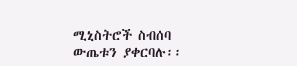ሚኒስትሮች ስብሰባ ውጤቱን ያቀርባሉ፡፡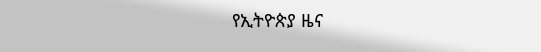የኢትዮጵያ ዜና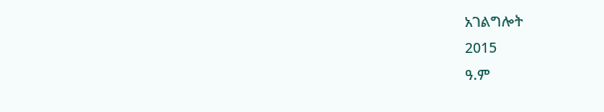አገልግሎት
2015
ዓ.ም